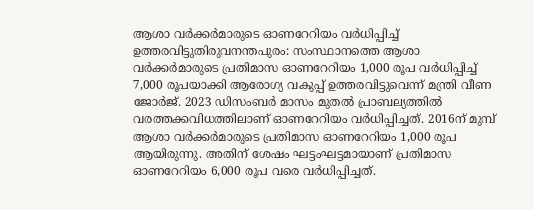ആശാ വര്‍ക്കര്‍മാരുടെ ഓണറേറിയം വര്‍ധിപ്പിച്ച് ഉത്തരവിട്ടുതിരുവനന്തപുരം: സംസ്ഥാനത്തെ ആശാ വര്‍ക്കര്‍മാരുടെ പ്രതിമാസ ഓണറേറിയം 1,000 രൂപ വര്‍ധിപ്പിച്ച് 7,000 രൂപയാക്കി ആരോഗ്യ വകുപ്പ് ഉത്തരവിട്ടുവെന്ന് മന്ത്രി വീണ ജോര്‍ജ്. 2023 ഡിസംബര്‍ മാസം മുതല്‍ പ്രാബല്യത്തില്‍ വരത്തക്കവിധത്തിലാണ് ഓണറേറിയം വര്‍ധിപ്പിച്ചത്. 2016ന് മുമ്പ് ആശാ വര്‍ക്കര്‍മാരുടെ പ്രതിമാസ ഓണറേറിയം 1,000 രൂപ ആയിരുന്നു. അതിന് ശേഷം ഘട്ടംഘട്ടമായാണ് പ്രതിമാസ ഓണറേറിയം 6,000 രൂപ വരെ വര്‍ധിപ്പിച്ചത്.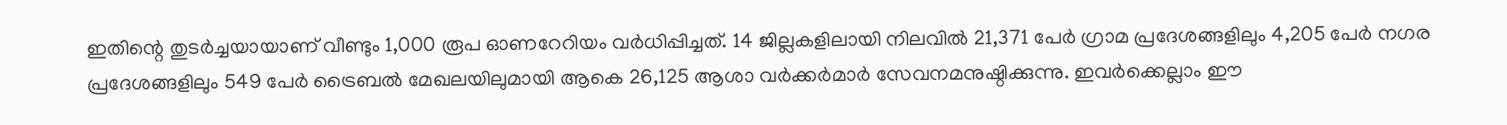ഇതിന്റെ തുടര്‍ച്ചയായാണ് വീണ്ടും 1,000 രൂപ ഓണറേറിയം വര്‍ധിപ്പിച്ചത്. 14 ജില്ലകളിലായി നിലവില്‍ 21,371 പേര്‍ ഗ്രാമ പ്രദേശങ്ങളിലും 4,205 പേര്‍ നഗര പ്രദേശങ്ങളിലും 549 പേര്‍ ട്രൈബല്‍ മേഖലയിലുമായി ആകെ 26,125 ആശാ വര്‍ക്കര്‍മാര്‍ സേവനമനുഷ്ഠിക്കുന്നു. ഇവര്‍ക്കെല്ലാം ഈ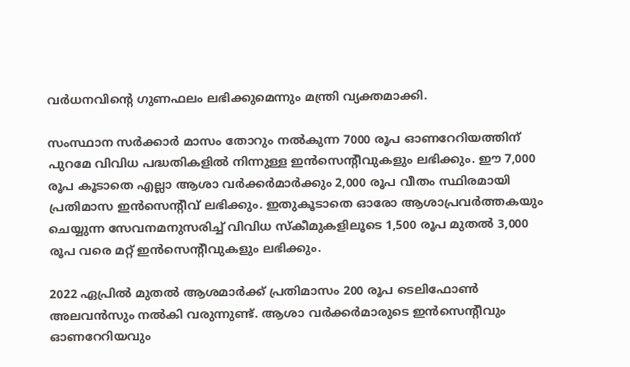വര്‍ധനവിന്റെ ഗുണഫലം ലഭിക്കുമെന്നും മന്ത്രി വ്യക്തമാക്കി.

സംസ്ഥാന സര്‍ക്കാര്‍ മാസം തോറും നല്‍കുന്ന 7000 രൂപ ഓണറേറിയത്തിന് പുറമേ വിവിധ പദ്ധതികളില്‍ നിന്നുള്ള ഇന്‍സെന്റീവുകളും ലഭിക്കും. ഈ 7,000 രൂപ കൂടാതെ എല്ലാ ആശാ വര്‍ക്കര്‍മാര്‍ക്കും 2,000 രൂപ വീതം സ്ഥിരമായി പ്രതിമാസ ഇന്‍സെന്റീവ് ലഭിക്കും. ഇതുകൂടാതെ ഓരോ ആശാപ്രവര്‍ത്തകയും ചെയ്യുന്ന സേവനമനുസരിച്ച് വിവിധ സ്‌കീമുകളിലൂടെ 1,500 രൂപ മുതല്‍ 3,000 രൂപ വരെ മറ്റ് ഇന്‍സെന്റീവുകളും ലഭിക്കും.

2022 ഏപ്രില്‍ മുതല്‍ ആശമാര്‍ക്ക് പ്രതിമാസം 200 രൂപ ടെലിഫോണ്‍ അലവന്‍സും നല്‍കി വരുന്നുണ്ട്. ആശാ വര്‍ക്കര്‍മാരുടെ ഇന്‍സെന്റീവും ഓണറേറിയവും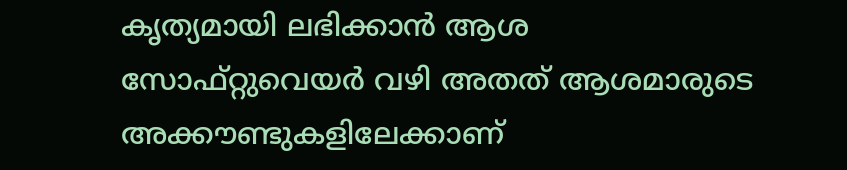കൃത്യമായി ലഭിക്കാന്‍ ആശ സോഫ്റ്റുവെയര്‍ വഴി അതത് ആശമാരുടെ അക്കൗണ്ടുകളിലേക്കാണ്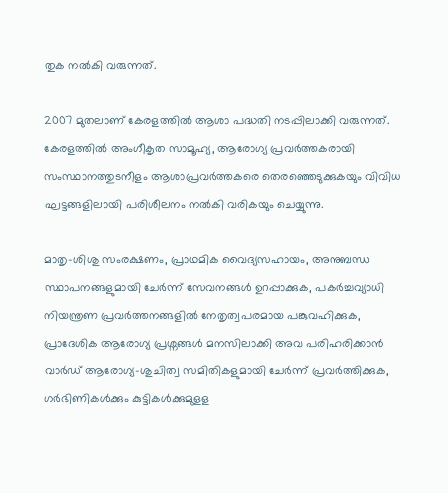തുക നല്‍കി വരുന്നത്.

2007 മുതലാണ് കേരളത്തില്‍ ആശാ പദ്ധതി നടപ്പിലാക്കി വരുന്നത്. കേരളത്തില്‍ അംഗീകൃത സാമൂഹ്യ, ആരോഗ്യ പ്രവര്‍ത്തകരായി സംസ്ഥാനത്തുടനീളം ആശാപ്രവര്‍ത്തകരെ തെരഞ്ഞെടുക്കുകയും വിവിധ ഘട്ടങ്ങളിലായി പരിശീലനം നല്‍കി വരികയും ചെയ്യുന്നു.

മാതൃ-ശിശു സംരക്ഷണം, പ്രാഥമിക വൈദ്യസഹായം, അനുബന്ധ സ്ഥാപനങ്ങളുമായി ചേര്‍ന്ന് സേവനങ്ങള്‍ ഉറപ്പാക്കുക, പകര്‍ച്ചവ്യാധി നിയന്ത്രണ പ്രവര്‍ത്തനങ്ങളില്‍ നേതൃത്വപരമായ പങ്കുവഹിക്കുക, പ്രാദേശിക ആരോഗ്യ പ്രശ്നങ്ങള്‍ മനസിലാക്കി അവ പരിഹരിക്കാന്‍ വാര്‍ഡ് ആരോഗ്യ-ശുചിത്വ സമിതികളുമായി ചേര്‍ന്ന് പ്രവര്‍ത്തിക്കുക, ഗര്‍ഭിണികള്‍ക്കും കുട്ടികള്‍ക്കുമുളള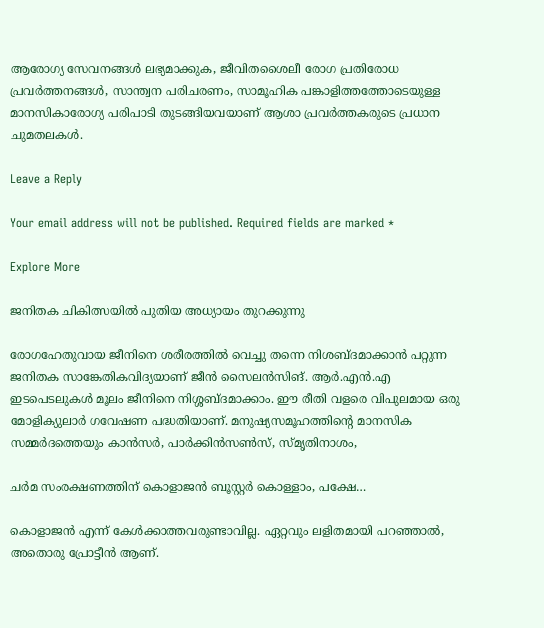ആരോഗ്യ സേവനങ്ങള്‍ ലഭ്യമാക്കുക, ജീവിതശൈലീ രോഗ പ്രതിരോധ പ്രവര്‍ത്തനങ്ങള്‍, സാന്ത്വന പരിചരണം, സാമൂഹിക പങ്കാളിത്തത്തോടെയുള്ള മാനസികാരോഗ്യ പരിപാടി തുടങ്ങിയവയാണ് ആശാ പ്രവര്‍ത്തകരുടെ പ്രധാന ചുമതലകള്‍.

Leave a Reply

Your email address will not be published. Required fields are marked *

Explore More

ജനിതക ചികിത്സയിൽ പുതിയ അധ്യായം തുറക്കുന്നു

രോഗഹേതുവായ ജീനിനെ ശരീരത്തിൽ വെച്ചു തന്നെ നിശബ്ദമാക്കാൻ പറ്റുന്ന ജനിതക സാങ്കേതികവിദ്യയാണ് ജീൻ സൈലൻസിങ്. ആർ.എൻ.എ ഇടപെടലുകൾ മൂലം ജീനിനെ നിശ്ശബ്ദമാക്കാം. ഈ രീതി വളരെ വിപുലമായ ഒരു മോളിക്യുലാർ ഗവേഷണ പദ്ധതിയാണ്. മനുഷ്യസമൂഹത്തിന്റെ മാനസിക സമ്മർദത്തെയും കാൻസർ, പാർക്കിൻസൺസ്, സ്മൃതിനാശം,

ചർമ സംരക്ഷണത്തിന് കൊളാജൻ ബൂസ്റ്റർ കൊള്ളാം, പക്ഷേ…

കൊളാജൻ എന്ന് കേൾക്കാത്തവരുണ്ടാവില്ല. ഏറ്റവും ലളിതമായി പറഞ്ഞാൽ, അതൊരു പ്രോട്ടീൻ ആണ്.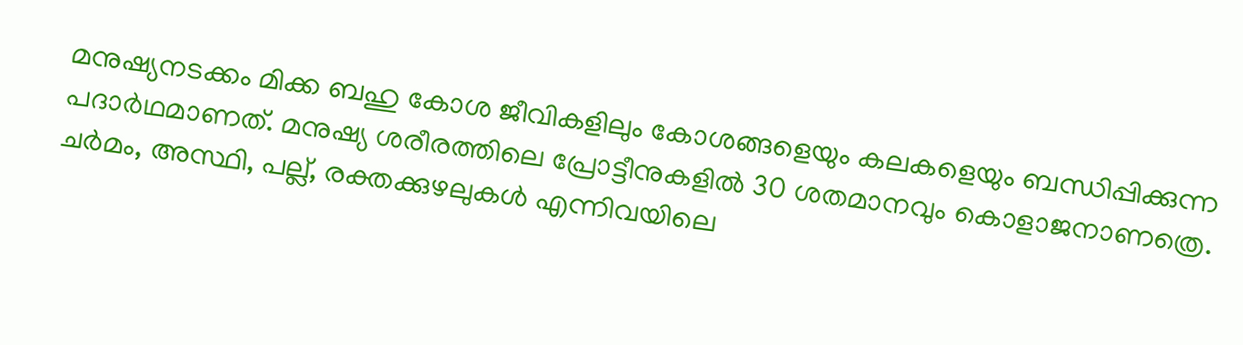മനുഷ്യനടക്കം മിക്ക ബഹു കോശ ജീവികളിലും കോശങ്ങളെയും കലകളെയും ബന്ധിപ്പിക്കുന്ന പദാർഥമാണത്. മനുഷ്യ ശരീരത്തിലെ പ്രോട്ടീനുകളിൽ 30 ശതമാനവും കൊളാജനാണത്രെ. ചർമം, അസ്ഥി, പല്ല്, രക്തക്കുഴലുകൾ എന്നിവയിലെ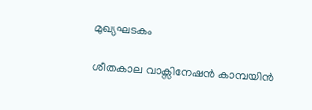മുഖ്യഘടകം

ശീതകാല വാക്സിനേഷൻ കാമ്പയിൻ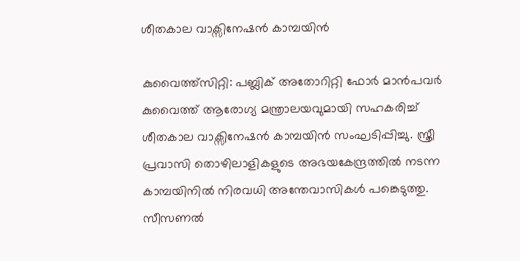ശീതകാല വാക്സിനേഷൻ കാമ്പയിൻ

കുവൈത്ത്സിറ്റി: പബ്ലിക് അതോറിറ്റി ഫോർ മാൻപവർ കുവൈത്ത് ആരോഗ്യ മന്ത്രാലയവുമായി സഹകരിച്ച് ശീതകാല വാക്സിനേഷൻ കാമ്പയിൻ സംഘടിപ്പിച്ചു. സ്ത്രീ പ്രവാസി തൊഴിലാളികളുടെ അഭയകേന്ദ്രത്തില്‍ നടന്ന കാമ്പയിനില്‍ നിരവധി അന്തേവാസികൾ പങ്കെടുത്തു. സീസണൽ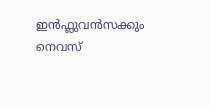ഇൻഫ്ലുവൻസക്കും നെവസ്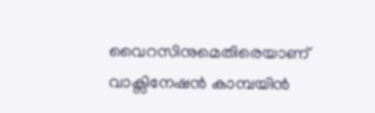വൈറസിനുമെതിരെയാണ് വാക്സിനേഷൻ കാമ്പയിൻ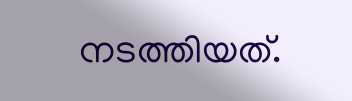നടത്തിയത്.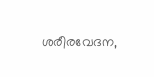ശരീരവേദന,